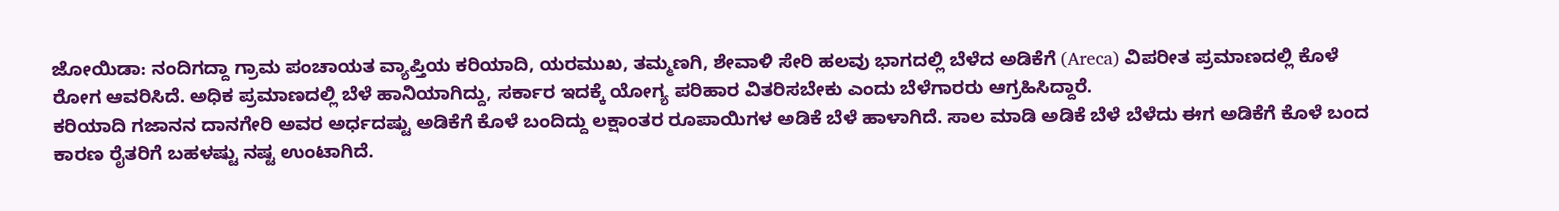ಜೋಯಿಡಾ: ನಂದಿಗದ್ದಾ ಗ್ರಾಮ ಪಂಚಾಯತ ವ್ಯಾಪ್ತಿಯ ಕರಿಯಾದಿ, ಯರಮುಖ, ತಮ್ಮಣಗಿ, ಶೇವಾಳಿ ಸೇರಿ ಹಲವು ಭಾಗದಲ್ಲಿ ಬೆಳೆದ ಅಡಿಕೆಗೆ (Areca) ವಿಪರೀತ ಪ್ರಮಾಣದಲ್ಲಿ ಕೊಳೆ ರೋಗ ಆವರಿಸಿದೆ. ಅಧಿಕ ಪ್ರಮಾಣದಲ್ಲಿ ಬೆಳೆ ಹಾನಿಯಾಗಿದ್ದು, ಸರ್ಕಾರ ಇದಕ್ಕೆ ಯೋಗ್ಯ ಪರಿಹಾರ ವಿತರಿಸಬೇಕು ಎಂದು ಬೆಳೆಗಾರರು ಆಗ್ರಹಿಸಿದ್ದಾರೆ.
ಕರಿಯಾದಿ ಗಜಾನನ ದಾನಗೇರಿ ಅವರ ಅರ್ಧದಷ್ಟು ಅಡಿಕೆಗೆ ಕೊಳೆ ಬಂದಿದ್ದು ಲಕ್ಷಾಂತರ ರೂಪಾಯಿಗಳ ಅಡಿಕೆ ಬೆಳೆ ಹಾಳಾಗಿದೆ. ಸಾಲ ಮಾಡಿ ಅಡಿಕೆ ಬೆಳೆ ಬೆಳೆದು ಈಗ ಅಡಿಕೆಗೆ ಕೊಳೆ ಬಂದ ಕಾರಣ ರೈತರಿಗೆ ಬಹಳಷ್ಟು ನಷ್ಟ ಉಂಟಾಗಿದೆ.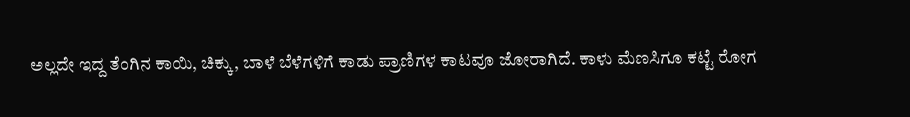ಅಲ್ಲದೇ ಇದ್ದ ತೆಂಗಿನ ಕಾಯಿ, ಚಿಕ್ಕು, ಬಾಳೆ ಬೆಳೆಗಳಿಗೆ ಕಾಡು ಪ್ರಾಣಿಗಳ ಕಾಟವೂ ಜೋರಾಗಿದೆ. ಕಾಳು ಮೆಣಸಿಗೂ ಕಟ್ಟೆ ರೋಗ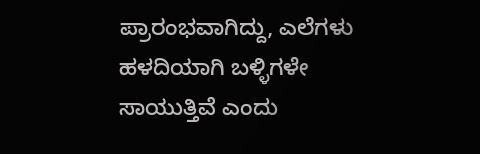ಪ್ರಾರಂಭವಾಗಿದ್ದು, ಎಲೆಗಳು ಹಳದಿಯಾಗಿ ಬಳ್ಳಿಗಳೇ ಸಾಯುತ್ತಿವೆ ಎಂದು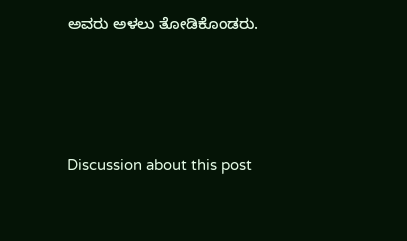ಅವರು ಅಳಲು ತೋಡಿಕೊಂಡರು.





Discussion about this post